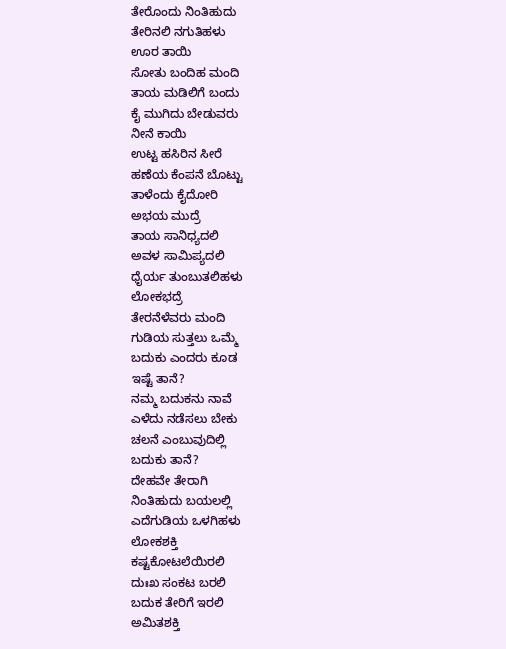ತೇರೊಂದು ನಿಂತಿಹುದು
ತೇರಿನಲಿ ನಗುತಿಹಳು
ಊರ ತಾಯಿ
ಸೋತು ಬಂದಿಹ ಮಂದಿ
ತಾಯ ಮಡಿಲಿಗೆ ಬಂದು
ಕೈ ಮುಗಿದು ಬೇಡುವರು
ನೀನೆ ಕಾಯಿ
ಉಟ್ಟ ಹಸಿರಿನ ಸೀರೆ
ಹಣೆಯ ಕೆಂಪನೆ ಬೊಟ್ಟು
ತಾಳೆಂದು ಕೈದೋರಿ
ಅಭಯ ಮುದ್ರೆ
ತಾಯ ಸಾನಿಧ್ಯದಲಿ
ಅವಳ ಸಾಮಿಪ್ಯದಲಿ
ಧೈರ್ಯ ತುಂಬುತಲಿಹಳು
ಲೋಕಭದ್ರೆ
ತೇರನೆಳೆವರು ಮಂದಿ
ಗುಡಿಯ ಸುತ್ತಲು ಒಮ್ಮೆ
ಬದುಕು ಎಂದರು ಕೂಡ
ಇಷ್ಟೆ ತಾನೆ?
ನಮ್ಮ ಬದುಕನು ನಾವೆ
ಎಳೆದು ನಡೆಸಲು ಬೇಕು
ಚಲನೆ ಎಂಬುವುದಿಲ್ಲಿ
ಬದುಕು ತಾನೆ?
ದೇಹವೇ ತೇರಾಗಿ
ನಿಂತಿಹುದು ಬಯಲಲ್ಲಿ
ಎದೆಗುಡಿಯ ಒಳಗಿಹಳು
ಲೋಕಶಕ್ತಿ
ಕಷ್ಟಕೋಟಲೆಯಿರಲಿ
ದುಃಖ ಸಂಕಟ ಬರಲಿ
ಬದುಕ ತೇರಿಗೆ ಇರಲಿ
ಅಮಿತಶಕ್ತಿ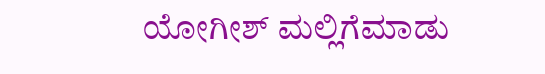ಯೋಗೀಶ್ ಮಲ್ಲಿಗೆಮಾಡು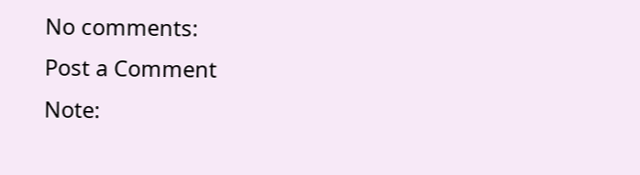No comments:
Post a Comment
Note: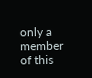only a member of this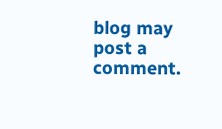blog may post a comment.